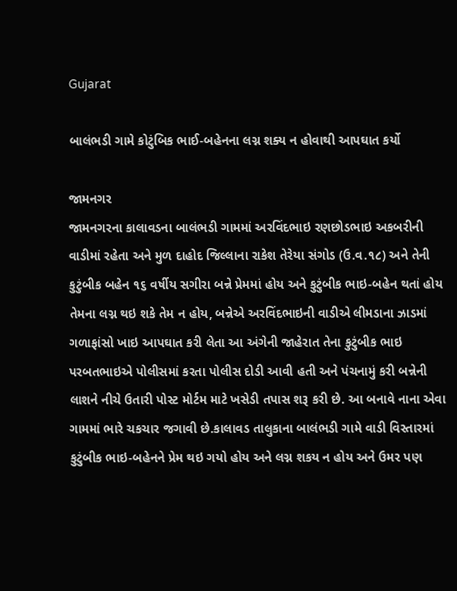Gujarat

બાલંભડી ગામે કોટુંબિક ભાઈ-બહેનના લગ્ન શક્ય ન હોવાથી આપઘાત કર્યો

જામનગર
જામનગરના કાલાવડના બાલંભડી ગામમાં અરવિંદભાઇ રણછોડભાઇ અકબરીની વાડીમાં રહેતા અને મુળ દાહોદ જિલ્લાના રાકેશ તેરેયા સંગોડ (ઉ.વ.૧૮) અને તેની કુટુંબીક બહેન ૧૬ વર્ષીય સગીરા બન્ને પ્રેમમાં હોય અને કુટુંબીક ભાઇ-બહેન થતાં હોય તેમના લગ્ન થઇ શકે તેમ ન હોય, બન્નેએ અરવિંદભાઇની વાડીએ લીમડાના ઝાડમાં ગળાફાંસો ખાઇ આપઘાત કરી લેતા આ અંગેની જાહેરાત તેના કુટુંબીક ભાઇ પરબતભાઇએ પોલીસમાં કરતા પોલીસ દોડી આવી હતી અને પંચનામું કરી બન્નેની લાશને નીચે ઉતારી પોસ્ટ મોર્ટમ માટે ખસેડી તપાસ શરૂ કરી છે. આ બનાવે નાના એવા ગામમાં ભારે ચકચાર જગાવી છે.કાલાવડ તાલુકાના બાલંભડી ગામે વાડી વિસ્તારમાં કુટુંબીક ભાઇ-બહેનને પ્રેમ થઇ ગયો હોય અને લગ્ન શકય ન હોય અને ઉમર પણ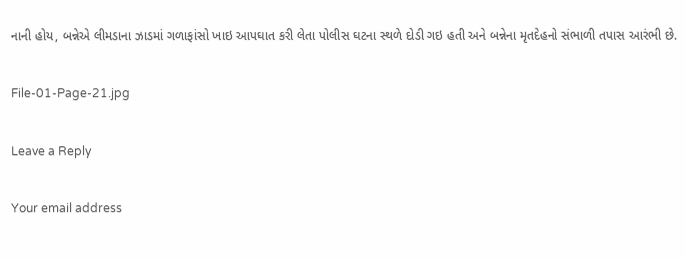નાની હોય, બન્નેએ લીમડાના ઝાડમાં ગળાફાંસો ખાઇ આપઘાત કરી લેતા પોલીસ ઘટના સ્થળે દોડી ગઇ હતી અને બન્નેના મૃતદેહનો સંભાળી તપાસ આરંભી છે.

File-01-Page-21.jpg

Leave a Reply

Your email address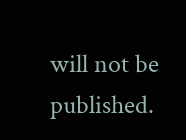will not be published.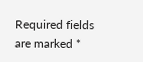Required fields are marked *